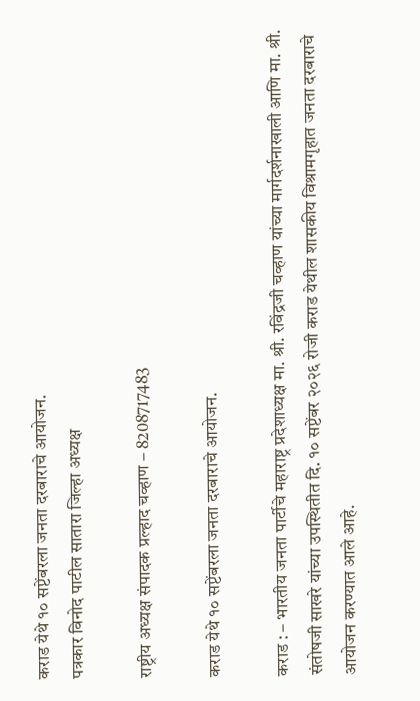कराड येथे १० सप्टेंबरला जनता दरबाराचे आयोजन.
पत्रकार विनोद पाटील सातारा जिल्हा अध्यक्ष

राष्ट्रीय अध्यक्ष संपादक प्रल्हाद चव्हाण – 8208717483

कराड येथे १० सप्टेंबरला जनता दरबाराचे आयोजन.

कराड : – भारतीय जनता पार्टीचे महाराष्ट्र प्रदेशाध्यक्ष मा. श्री. रविंद्रजी चव्हाण यांच्या मार्गदर्शनाखाली आणि मा. श्री. संतोषजी साखरे यांच्या उपस्थितीत दि. १० सप्टेंबर २०२६ रोजी कराड येथील शासकीय विश्रामगृहात जनता दरबाराचे आयोजन करण्यात आले आहे.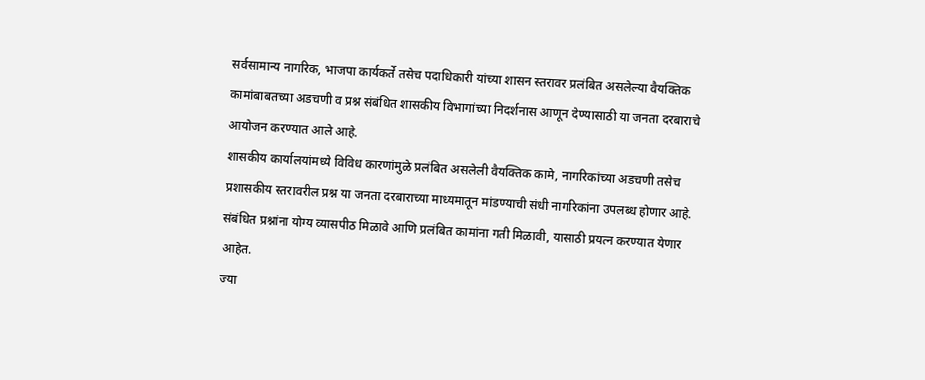सर्वसामान्य नागरिक, भाजपा कार्यकर्ते तसेच पदाधिकारी यांच्या शासन स्तरावर प्रलंबित असलेल्या वैयक्तिक कामांबाबतच्या अडचणी व प्रश्न संबंधित शासकीय विभागांच्या निदर्शनास आणून देण्यासाठी या जनता दरबाराचे आयोजन करण्यात आले आहे.
शासकीय कार्यालयांमध्ये विविध कारणांमुळे प्रलंबित असलेली वैयक्तिक कामे, नागरिकांच्या अडचणी तसेच प्रशासकीय स्तरावरील प्रश्न या जनता दरबाराच्या माध्यमातून मांडण्याची संधी नागरिकांना उपलब्ध होणार आहे. संबंधित प्रश्नांना योग्य व्यासपीठ मिळावे आणि प्रलंबित कामांना गती मिळावी, यासाठी प्रयत्न करण्यात येणार आहेत.
ज्या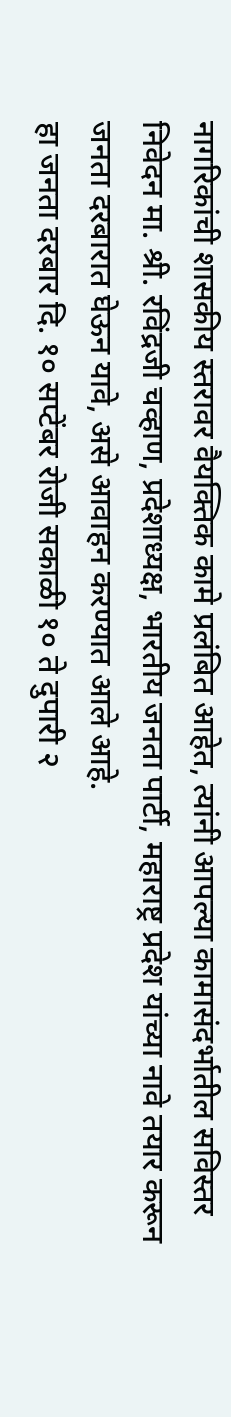नागरिकांची शासकीय स्तरावर वैयक्तिक कामे प्रलंबित आहेत, त्यांनी आपल्या कामासंदर्भातील सविस्तर निवेदन मा. श्री. रविंद्रजी चव्हाण, प्रदेशाध्यक्ष, भारतीय जनता पार्टी, महाराष्ट्र प्रदेश यांच्या नावे तयार करून जनता दरबारात घेऊन यावे, असे आवाहन करण्यात आले आहे.
हा जनता दरबार दि. १० सप्टेंबर रोजी सकाळी १० ते दुपारी २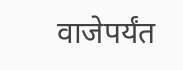वाजेपर्यंत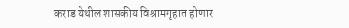कराड येथील शासकीय विश्रामगृहात होणार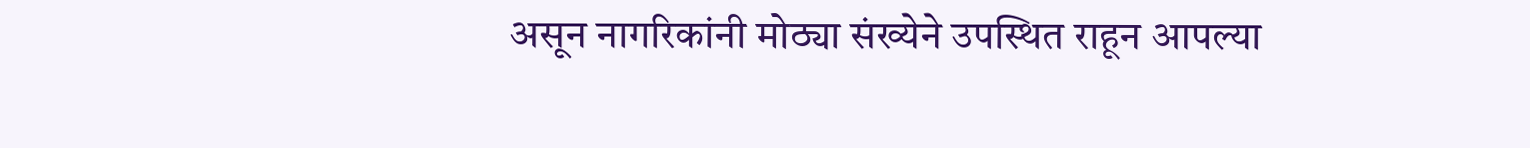असून नागरिकांनी मोठ्या संख्येने उपस्थित राहून आपल्या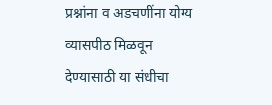प्रश्नांना व अडचणींना योग्य व्यासपीठ मिळवून देण्यासाठी या संधीचा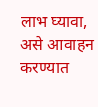लाभ घ्यावा, असे आवाहन करण्यात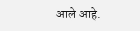आले आहे.